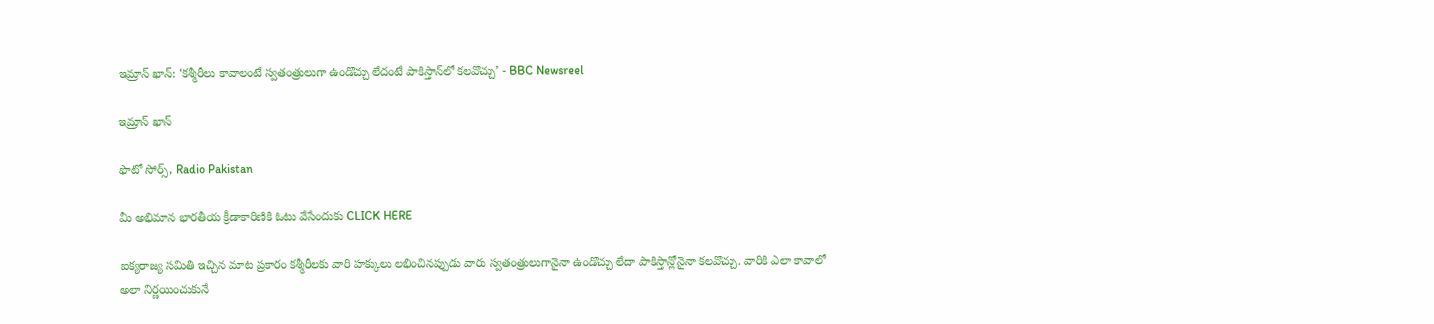ఇమ్రాన్ ఖాన్: ‘కశ్మీరీలు కావాలంటే స్వతంత్రులుగా ఉండొచ్చు లేదంటే పాకిస్తాన్‌లో కలవొచ్చు’ - BBC Newsreel

ఇమ్రాన్ ఖాన్

ఫొటో సోర్స్, Radio Pakistan

మీ అభిమాన భారతీయ క్రీడాకారిణికి ఓటు వేసేందుకు CLICK HERE

ఐక్యరాజ్య సమితి ఇచ్చిన మాట ప్రకారం కశ్మీరీలకు వారి హక్కులు లభించినప్పుడు వారు స్వతంత్రులుగానైనా ఉండొచ్చు లేదా పాకిస్తాన్లోనైనా కలవొచ్చు. వారికి ఎలా కావాలో అలా నిర్ణయించుకునే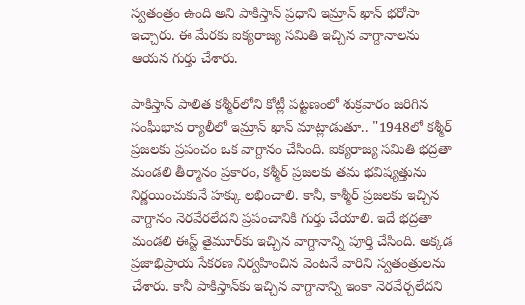స్వతంత్రం ఉంది అని పాకిస్తాన్ ప్రధాని ఇమ్రాన్ ఖాన్ భరోసా ఇచ్చారు. ఈ మేరకు ఐక్యరాజ్య సమితి ఇచ్చిన వాగ్దానాలను ఆయన గుర్తు చేశారు.

పాకిస్తాన్ పాలిత కశ్మీర్‌లోని కోట్లీ పట్టణంలో శుక్రవారం జరిగిన సంఘీభావ ర్యాలీలో ఇమ్రాన్ ఖాన్ మాట్లాడుతూ.. "1948లో కశ్మీర్ ప్రజలకు ప్రపంచం ఒక వాగ్దానం చేసింది. ఐక్యరాజ్య సమితి భద్రతా మండలి తీర్మానం ప్రకారం, కశ్మీర్ ప్రజలకు తమ భవిష్యత్తును నిర్ణయించుకునే హక్కు లభించాలి. కానీ, కాశ్మీర్ ప్రజలకు ఇచ్చిన వాగ్దానం నెరవేరలేదని ప్రపంచానికి గుర్తు చేయాలి. ఇదే భద్రతా మండలి ఈస్ట్ తైమూర్‌కు ఇచ్చిన వాగ్దానాన్ని పూర్తి చేసింది. అక్కడ ప్రజాభిప్రాయ సేకరణ నిర్వహించిన వెంటనే వారిని స్వతంత్రులను చేశారు. కానీ పాకిస్తాన్‌కు ఇచ్చిన వాగ్దానాన్ని ఇంకా నెరవేర్చలేదని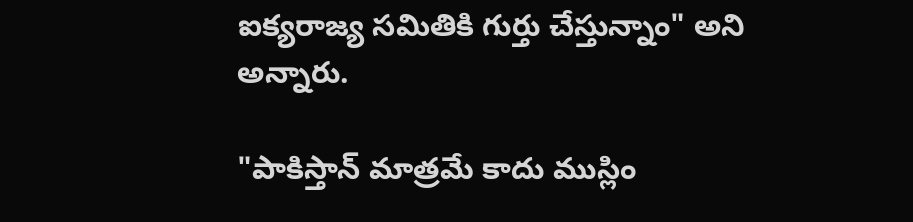ఐక్యరాజ్య సమితికి గుర్తు చేస్తున్నాం" అని అన్నారు.

"పాకిస్తాన్ మాత్రమే కాదు ముస్లిం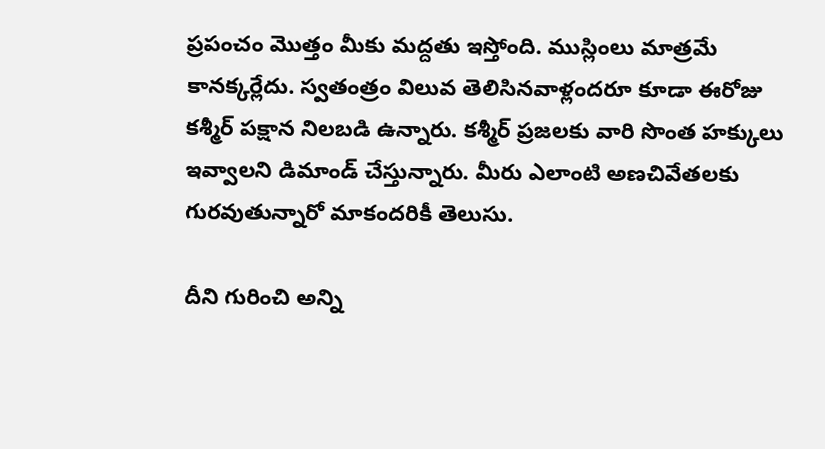ప్రపంచం మొత్తం మీకు మద్దతు ఇస్తోంది. ముస్లింలు మాత్రమే కానక్కర్లేదు. స్వతంత్రం విలువ తెలిసినవాళ్లందరూ కూడా ఈరోజు కశ్మీర్ పక్షాన నిలబడి ఉన్నారు. కశ్మీర్ ప్రజలకు వారి సొంత హక్కులు ఇవ్వాలని డిమాండ్ చేస్తున్నారు. మీరు ఎలాంటి అణచివేతలకు గురవుతున్నారో మాకందరికీ తెలుసు.

దీని గురించి అన్ని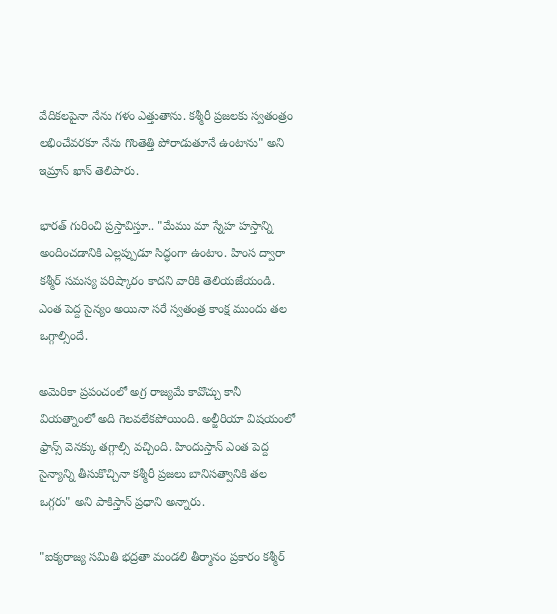వేదికలపైనా నేను గళం ఎత్తుతాను. కశ్మీరీ ప్రజలకు స్వతంత్రం లభించేవరకూ నేను గొంతెత్తి పోరాడుతూనే ఉంటాను" అని ఇమ్రాన్ ఖాన్ తెలిపారు.

భారత్ గురించి ప్రస్తావిస్తూ.. "మేము మా స్నేహ హస్తాన్ని అందించడానికి ఎల్లప్పుడూ సిద్ధంగా ఉంటాం. హింస ద్వారా కశ్మీర్ సమస్య పరిష్కారం కాదని వారికి తెలియజేయండి. ఎంత పెద్ద సైన్యం అయినా సరే స్వతంత్ర కాంక్ష ముందు తల ఒగ్గాల్సిందే.

అమెరికా ప్రపంచంలో అగ్ర రాజ్యమే కావొచ్చు కానీ వియత్నాంలో అది గెలవలేకపోయింది. అల్జీరియా విషయంలో ఫ్రాన్స్ వెనక్కు తగ్గాల్సి వచ్చింది. హిందుస్తాన్ ఎంత పెద్ద సైన్యాన్ని తీసుకొచ్చినా కశ్మీరీ ప్రజలు బానిసత్వానికి తల ఒగ్గరు" అని పాకిస్తాన్ ప్రధాని అన్నారు.

"ఐక్యరాజ్య సమితి భద్రతా మండలి తీర్మానం ప్రకారం కశ్మీర్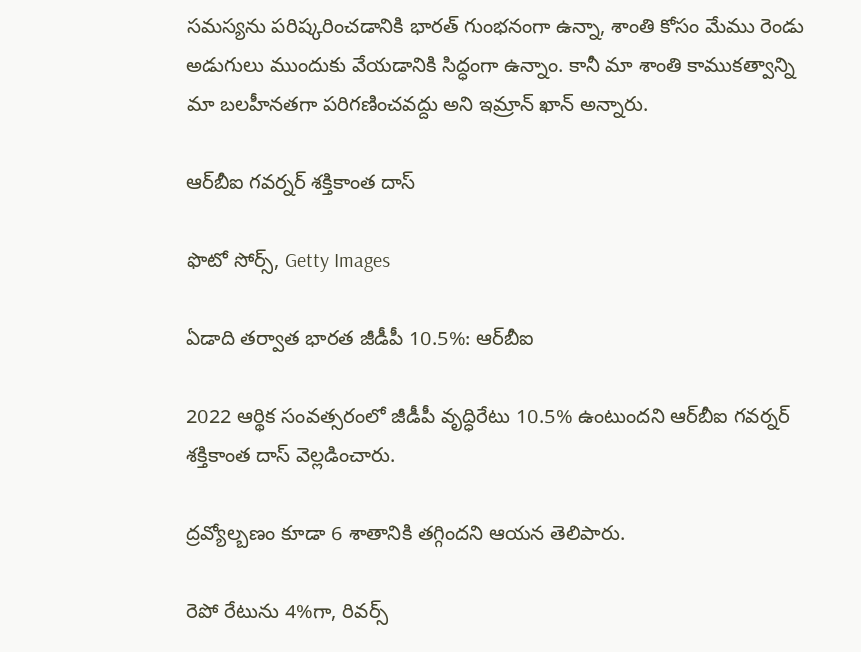సమస్యను పరిష్కరించడానికి భారత్ గుంభనంగా ఉన్నా, శాంతి కోసం మేము రెండు అడుగులు ముందుకు వేయడానికి సిద్ధంగా ఉన్నాం. కానీ మా శాంతి కాముకత్వాన్ని మా బలహీనతగా పరిగణించవద్దు అని ఇమ్రాన్ ఖాన్ అన్నారు.

ఆర్‌బీఐ గవర్నర్ శక్తికాంత దాస్

ఫొటో సోర్స్, Getty Images

ఏడాది తర్వాత భారత జీడీపీ 10.5%: ఆర్‌బీఐ

2022 ఆర్థిక సంవత్సరంలో జీడీపీ వృద్ధిరేటు 10.5% ఉంటుందని ఆర్‌బీఐ గవర్నర్‌ శక్తికాంత దాస్‌ వెల్లడించారు.

ద్రవ్యోల్బణం కూడా 6 శాతానికి తగ్గిందని ఆయన తెలిపారు.

రెపో రేటును 4%గా, రివర్స్‌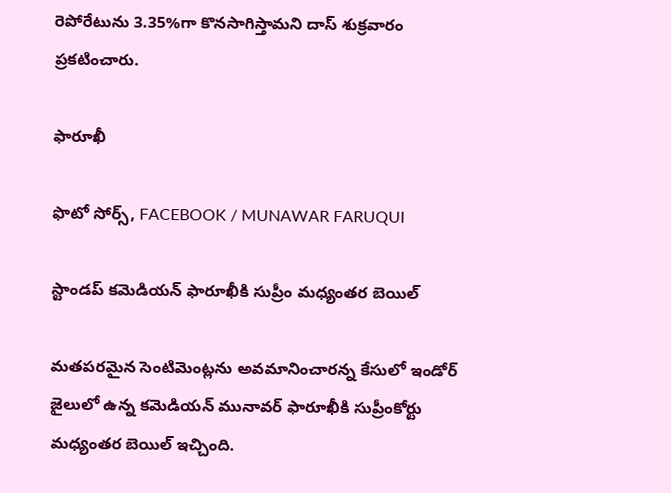రెపోరేటును 3.35%గా కొనసాగిస్తామని దాస్‌ శుక్రవారం ప్రకటించారు.

ఫారూఖీ

ఫొటో సోర్స్, FACEBOOK / MUNAWAR FARUQUI

స్టాండప్‌ కమెడియన్‌ ఫారూఖీకి సుప్రీం మధ్యంతర బెయిల్‌

మతపరమైన సెంటిమెంట్లను అవమానించారన్న కేసులో ఇండోర్‌ జైలులో ఉన్న కమెడియన్‌ మునావర్‌ ఫారూఖీకి సుప్రీంకోర్టు మధ్యంతర బెయిల్‌ ఇచ్చింది.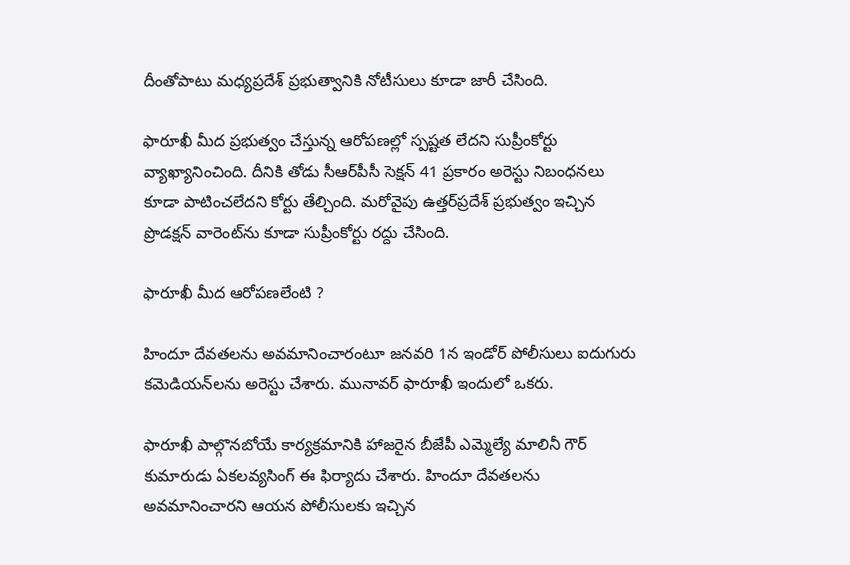దీంతోపాటు మధ్యప్రదేశ్‌ ప్రభుత్వానికి నోటీసులు కూడా జారీ చేసింది.

ఫారూఖీ మీద ప్రభుత్వం చేస్తున్న ఆరోపణల్లో స్పష్టత లేదని సుప్రీంకోర్టు వ్యాఖ్యానించింది. దీనికి తోడు సీఆర్‌పీసీ సెక్షన్‌ 41 ప్రకారం అరెస్టు నిబంధనలు కూడా పాటించలేదని కోర్టు తేల్చింది. మరోవైపు ఉత్తర్‌ప్రదేశ్‌ ప్రభుత్వం ఇచ్చిన ప్రొడక్షన్‌ వారెంట్‌ను కూడా సుప్రీంకోర్టు రద్దు చేసింది.

ఫారూఖీ మీద ఆరోపణలేంటి ?

హిందూ దేవతలను అవమానించారంటూ జనవరి 1న ఇండోర్ పోలీసులు ఐదుగురు కమెడియన్‌లను అరెస్టు చేశారు. మునావర్‌ ఫారూఖీ ఇందులో ఒకరు.

ఫారూఖీ పాల్గొనబోయే కార్యక్రమానికి హాజరైన బీజేపీ ఎమ్మెల్యే మాలినీ గౌర్‌ కుమారుడు ఏకలవ్యసింగ్‌ ఈ ఫిర్యాదు చేశారు. హిందూ దేవతలను అవమానించారని ఆయన పోలీసులకు ఇచ్చిన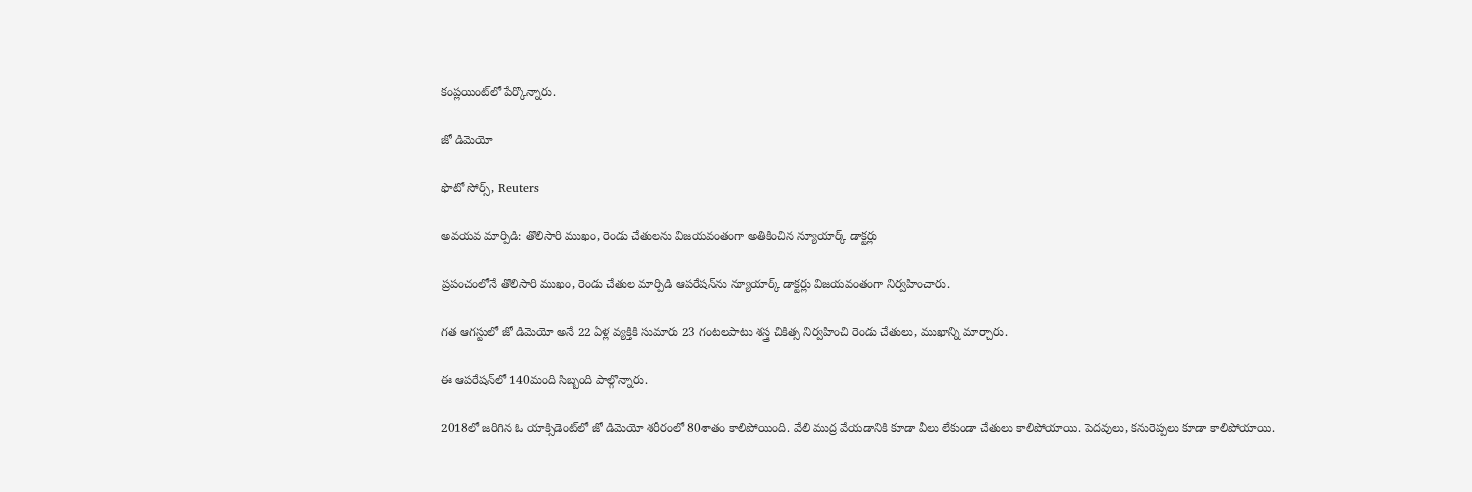కంప్లయింట్‌లో పేర్కొన్నారు.

జో డిమెయో

ఫొటో సోర్స్, Reuters

అవయవ మార్పిడి: తొలిసారి ముఖం, రెండు చేతులను విజయవంతంగా అతికించిన న్యూయార్క్ డాక్టర్లు

ప్రపంచంలోనే తొలిసారి ముఖం, రెండు చేతుల మార్పిడి ఆపరేషన్‌ను న్యూయార్క్ డాక్టర్లు విజయవంతంగా నిర్వహించారు.

గత ఆగస్టులో జో డిమెయో అనే 22 ఏళ్ల వ్యక్తికి సుమారు 23 గంటలపాటు శస్త్ర చికిత్స నిర్వహించి రెండు చేతులు, ముఖాన్ని మార్చారు.

ఈ ఆపరేషన్‌లో 140మంది సిబ్బంది పాల్గొన్నారు.

2018లో జరిగిన ఓ యాక్సిడెంట్‌లో జో డిమెయో శరీరంలో 80శాతం కాలిపోయింది. వేలి ముద్ర వేయడానికి కూడా వీలు లేకుండా చేతులు కాలిపోయాయి. పెదవులు, కనురెప్పలు కూడా కాలిపోయాయి.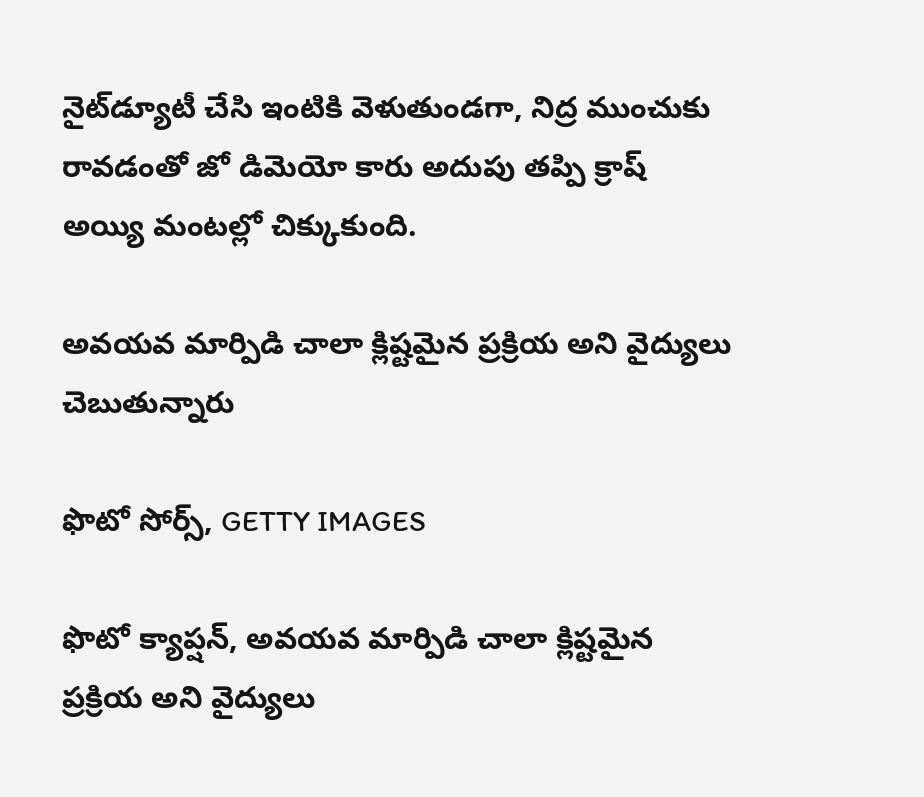నైట్‌డ్యూటీ చేసి ఇంటికి వెళుతుండగా, నిద్ర ముంచుకు రావడంతో జో డిమెయో కారు అదుపు తప్పి క్రాష్‌ అయ్యి మంటల్లో చిక్కుకుంది.

అవయవ మార్పిడి చాలా క్లిష్టమైన ప్రక్రియ అని వైద్యులు చెబుతున్నారు

ఫొటో సోర్స్, GETTY IMAGES

ఫొటో క్యాప్షన్, అవయవ మార్పిడి చాలా క్లిష్టమైన ప్రక్రియ అని వైద్యులు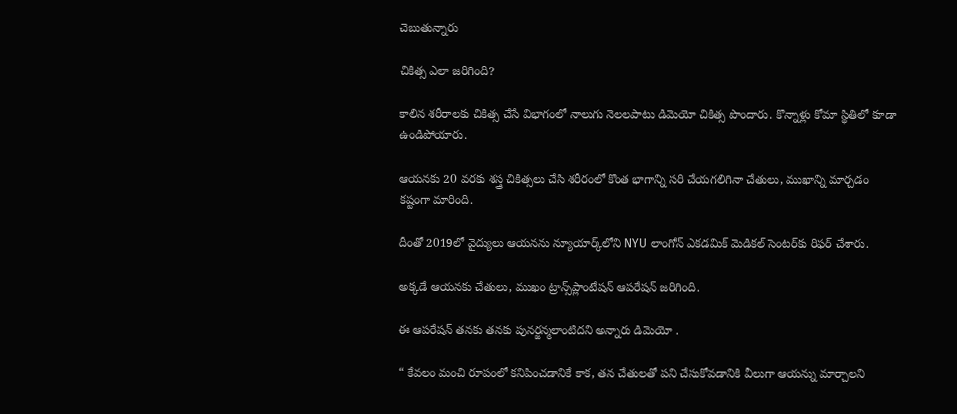చెబుతున్నారు

చికిత్స ఎలా జరిగింది?

కాలిన శరీరాలకు చికిత్స చేసే విభాగంలో నాలుగు నెలలపాటు డిమెయో చికిత్స పొందారు. కొన్నాళ్లు కోమా స్థితిలో కూడా ఉండిపోయారు.

ఆయనకు 20 వరకు శస్త్ర చికిత్సలు చేసి శరీరంలో కొంత భాగాన్ని సరి చేయగలిగినా చేతులు, ముఖాన్ని మార్చడం కష్టంగా మారింది.

దీంతో 2019లో వైద్యులు ఆయనను న్యూయార్క్‌లోని NYU లాంగోన్‌ ఎకడమిక్‌ మెడికల్‌ సెంటర్‌కు రిఫర్‌ చేశారు.

అక్కడే ఆయనకు చేతులు, ముఖం ట్రాన్స్‌ప్లాంటేషన్ ఆపరేషన్‌ జరిగింది.

ఈ ఆపరేషన్‌ తనకు తనకు పునర్జన్మలాంటిదని అన్నారు డిమెయో .

“ కేవలం మంచి రూపంలో కనిపించడానికే కాక, తన చేతులతో పని చేసుకోవడానికి వీలుగా ఆయన్ను మార్చాలని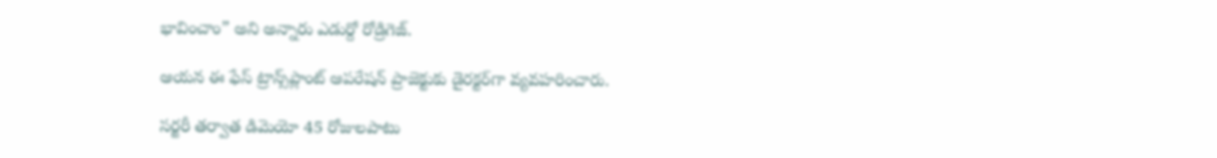భావించాం” అని అన్నారు ఎడుర్దో రోడ్రిగెజ్‌.

ఆయన ఈ ఫేస్‌ ట్రాన్స్‌ప్లాంట్‌ ఆపరేషన్‌ ప్రాజెక్టుకు డైరక్టర్‌గా వ్యవహరించారు.

సర్జరీ తర్వాత డిమెయో 45 రోజులపాటు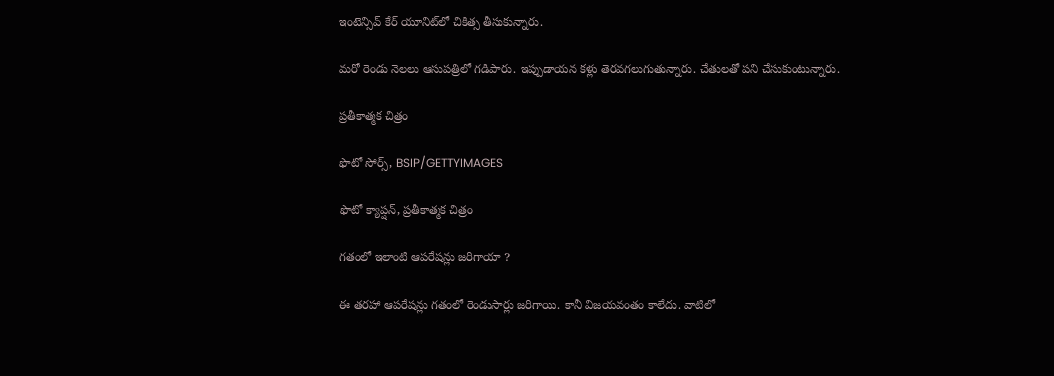ఇంటెన్సివ్‌ కేర్‌ యూనిట్‌లో చికిత్స తీసుకున్నారు.

మరో రెండు నెలలు ఆసుపత్రిలో గడిపారు. ఇప్పుడాయన కళ్లు తెరవగలుగుతున్నారు. చేతులతో పని చేసుకుంటున్నారు.

ప్రతీకాత్మక చిత్రం

ఫొటో సోర్స్, BSIP/GETTYIMAGES

ఫొటో క్యాప్షన్, ప్రతీకాత్మక చిత్రం

గతంలో ఇలాంటి ఆపరేషన్లు జరిగాయా ?

ఈ తరహా ఆపరేషన్లు గతంలో రెండుసార్లు జరిగాయి. కానీ విజయవంతం కాలేదు. వాటిలో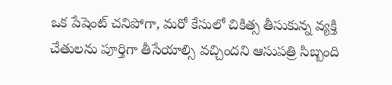ఒక పేషెంట్ చనిపోగా, మరో కేసులో చికిత్స తీసుకున్న వ్యక్తి చేతులను పూర్తిగా తీసేయాల్సి వచ్చిందని ఆసుపత్రి సిబ్బంది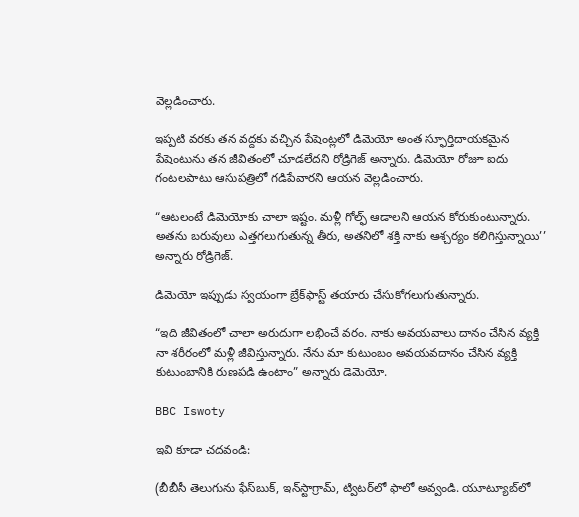వెల్లడించారు.

ఇప్పటి వరకు తన వద్దకు వచ్చిన పేషెంట్లలో డిమెయో అంత స్ఫూర్తిదాయకమైన పేషెంటును తన జీవితంలో చూడలేదని రోడ్రిగెజ్‌ అన్నారు. డిమెయో రోజూ ఐదు గంటలపాటు ఆసుపత్రిలో గడిపేవారని ఆయన వెల్లడించారు.

“ఆటలంటే డిమెయోకు చాలా ఇష్టం. మళ్లీ గోల్ఫ్‌ ఆడాలని ఆయన కోరుకుంటున్నారు. అతను బరువులు ఎత్తగలుగుతున్న తీరు, అతనిలో శక్తి నాకు ఆశ్చర్యం కలిగిస్తున్నాయి’’ అన్నారు రోడ్రిగెజ్‌.

డిమెయో ఇప్పుడు స్వయంగా బ్రేక్‌ఫాస్ట్‌ తయారు చేసుకోగలుగుతున్నారు.

“ఇది జీవితంలో చాలా అరుదుగా లభించే వరం. నాకు అవయవాలు దానం చేసిన వ్యక్తి నా శరీరంలో మళ్లీ జీవిస్తున్నారు. నేను మా కుటుంబం అవయవదానం చేసిన వ్యక్తి కుటుంబానికి రుణపడి ఉంటాం” అన్నారు డెమెయో.

BBC Iswoty

ఇవి కూడా చదవండి:

(బీబీసీ తెలుగును ఫేస్‌బుక్, ఇన్‌స్టాగ్రామ్‌, ట్విటర్‌లో ఫాలో అవ్వండి. యూట్యూబ్‌లో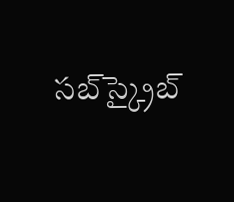సబ్‌స్క్రైబ్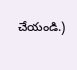చేయండి.)